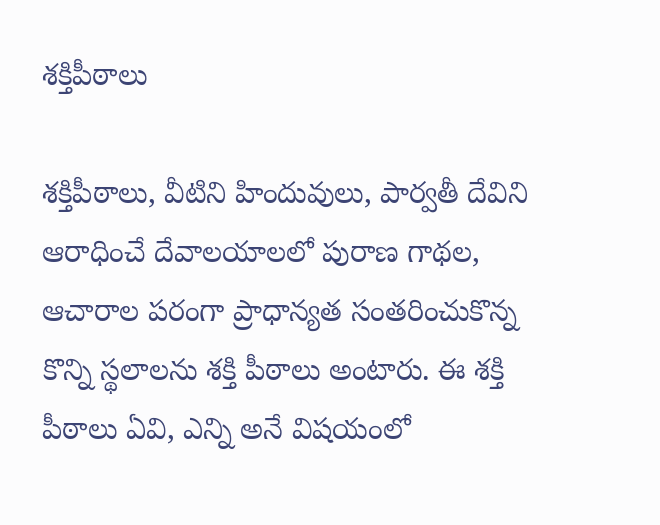శక్తిపీఠాలు

శక్తిపీఠాలు, వీటిని హిందువులు, పార్వతీ దేవిని ఆరాధించే దేవాలయాలలో పురాణ గాథల, ఆచారాల పరంగా ప్రాధాన్యత సంతరించుకొన్న కొన్ని స్థలాలను శక్తి పీఠాలు అంటారు. ఈ శక్తి పీఠాలు ఏవి, ఎన్ని అనే విషయంలో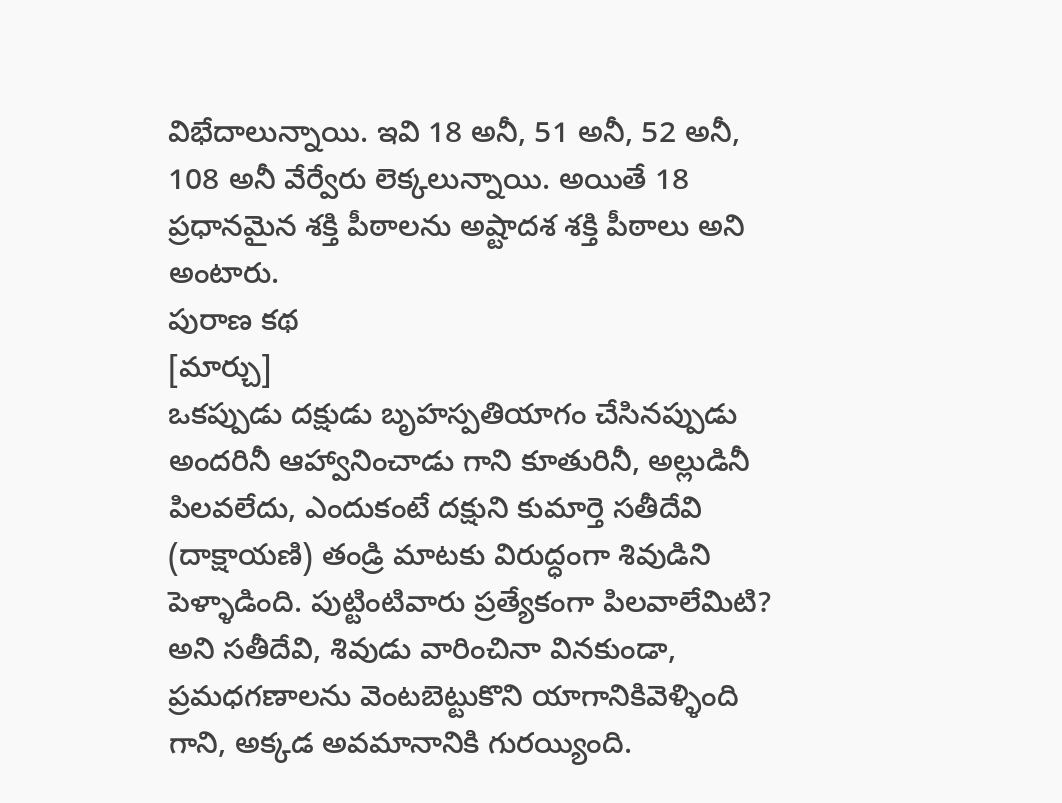విభేదాలున్నాయి. ఇవి 18 అనీ, 51 అనీ, 52 అనీ, 108 అనీ వేర్వేరు లెక్కలున్నాయి. అయితే 18 ప్రధానమైన శక్తి పీఠాలను అష్టాదశ శక్తి పీఠాలు అని అంటారు.
పురాణ కథ
[మార్చు]
ఒకప్పుడు దక్షుడు బృహస్పతియాగం చేసినప్పుడు అందరినీ ఆహ్వానించాడు గాని కూతురినీ, అల్లుడినీ పిలవలేదు, ఎందుకంటే దక్షుని కుమార్తె సతీదేవి (దాక్షాయణి) తండ్రి మాటకు విరుద్ధంగా శివుడిని పెళ్ళాడింది. పుట్టింటివారు ప్రత్యేకంగా పిలవాలేమిటి? అని సతీదేవి, శివుడు వారించినా వినకుండా, ప్రమధగణాలను వెంటబెట్టుకొని యాగానికివెళ్ళింది గాని, అక్కడ అవమానానికి గురయ్యింది.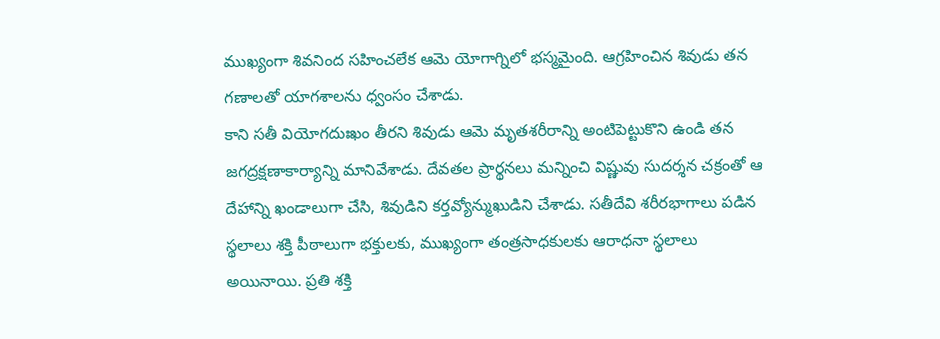ముఖ్యంగా శివనింద సహించలేక ఆమె యోగాగ్నిలో భస్మమైంది. ఆగ్రహించిన శివుడు తన గణాలతో యాగశాలను ధ్వంసం చేశాడు.
కాని సతీ వియోగదుఃఖం తీరని శివుడు ఆమె మృతశరీరాన్ని అంటిపెట్టుకొని ఉండి తన జగద్రక్షణాకార్యాన్ని మానివేశాడు. దేవతల ప్రార్థనలు మన్నించి విష్ణువు సుదర్శన చక్రంతో ఆ దేహాన్ని ఖండాలుగా చేసి, శివుడిని కర్తవ్యోన్ముఖుడిని చేశాడు. సతీదేవి శరీరభాగాలు పడిన స్థలాలు శక్తి పీఠాలుగా భక్తులకు, ముఖ్యంగా తంత్రసాధకులకు ఆరాధనా స్థలాలు అయినాయి. ప్రతి శక్తి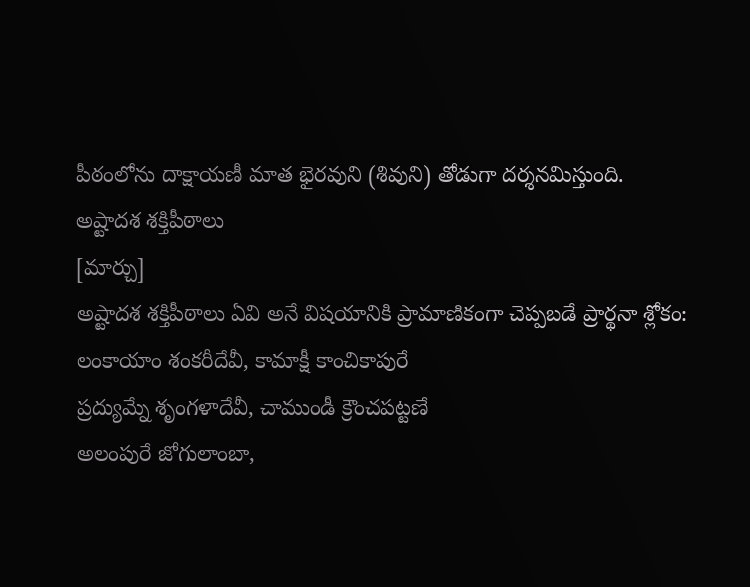పీఠంలోను దాక్షాయణీ మాత భైరవుని (శివుని) తోడుగా దర్శనమిస్తుంది.
అష్టాదశ శక్తిపీఠాలు
[మార్చు]
అష్టాదశ శక్తిపీఠాలు ఏవి అనే విషయానికి ప్రామాణికంగా చెప్పబడే ప్రార్థనా శ్లోకం:
లంకాయాం శంకరీదేవీ, కామాక్షీ కాంచికాపురే
ప్రద్యుమ్నే శృంగళాదేవీ, చాముండీ క్రౌంచపట్టణే
అలంపురే జోగులాంబా,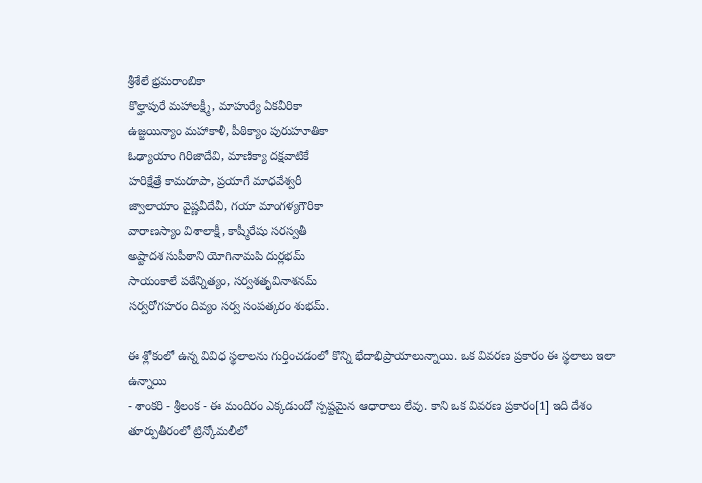శ్రీశేలే భ్రమరాంబికా
కొల్హాపురే మహాలక్ష్మీ, మాహుర్యే ఏకవీరికా
ఉజ్జయిన్యాం మహాకాళీ, పీఠిక్యాం పురుహూతికా
ఓఢ్యాయాం గిరిజాదేవి, మాణిక్యా దక్షవాటికే
హరిక్షేత్రే కామరూపా, ప్రయాగే మాధవేశ్వరీ
జ్వాలాయాం వైష్ణవీదేవీ, గయా మాంగళ్యగౌరికా
వారాణస్యాం విశాలాక్షీ, కాష్మీరేషు సరస్వతీ
అష్టాదశ సుపీఠాని యోగినామపి దుర్లభమ్
సాయంకాలే పఠేన్నిత్యం, సర్వశతృవినాశనమ్
సర్వరోగహరం దివ్యం సర్వ సంపత్కరం శుభమ్.

ఈ శ్లోకంలో ఉన్న వివిధ స్థలాలను గుర్తించడంలో కొన్ని భేదాభిప్రాయాలున్నాయి. ఒక వివరణ ప్రకారం ఈ స్థలాలు ఇలా ఉన్నాయి
- శాంకరి - శ్రీలంక - ఈ మందిరం ఎక్కడుందో స్పష్టమైన ఆధారాలు లేవు. కాని ఒక వివరణ ప్రకారం[1] ఇది దేశం తూర్పుతీరంలో ట్రిన్కోమలీలో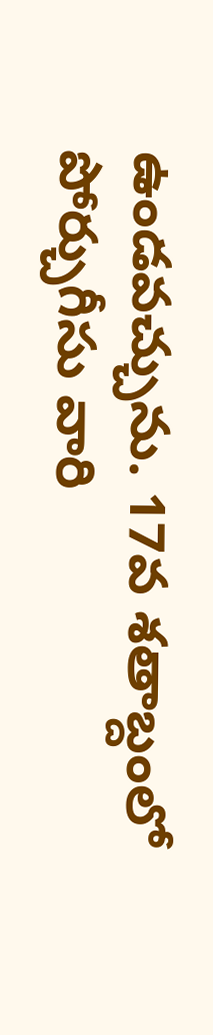ఉండవచ్చును. 17వ శతాబ్దంలో పోర్చుగీసు వారి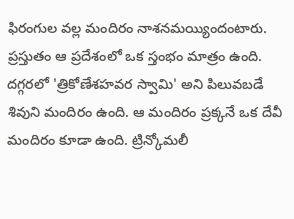ఫిరంగుల వల్ల మందిరం నాశనమయ్యిందంటారు. ప్రస్తుతం ఆ ప్రదేశంలో ఒక స్తంభం మాత్రం ఉంది. దగ్గరలో 'త్రికోణేశహవర స్వామి' అని పిలువబడే శివుని మందిరం ఉంది. ఆ మందిరం ప్రక్కనే ఒక దేవీ మందిరం కూడా ఉంది. ట్రిన్కోమలీ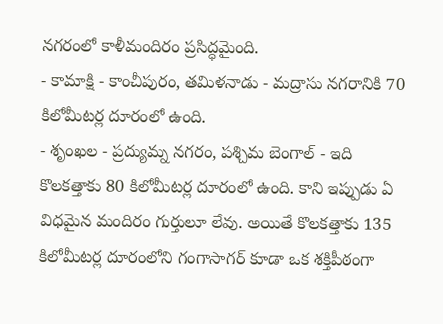నగరంలో కాళీమందిరం ప్రసిద్ధమైంది.
- కామాక్షి - కాంచీపురం, తమిళనాడు - మద్రాసు నగరానికి 70 కిలోమీటర్ల దూరంలో ఉంది.
- శృంఖల - ప్రద్యుమ్న నగరం, పశ్చిమ బెంగాల్ - ఇది కొలకత్తాకు 80 కిలోమీటర్ల దూరంలో ఉంది. కాని ఇప్పుడు ఏ విధమైన మందిరం గుర్తులూ లేవు. అయితే కొలకత్తాకు 135 కిలోమీటర్ల దూరంలోని గంగాసాగర్ కూడా ఒక శక్తిపీఠంగా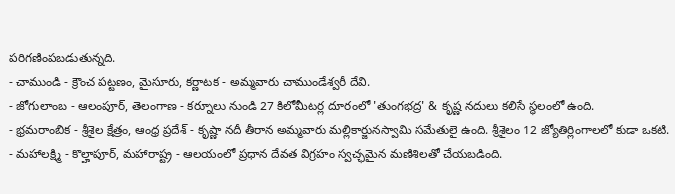పరిగణింపబడుతున్నది.
- చాముండి - క్రౌంచ పట్టణం, మైసూరు, కర్ణాటక - అమ్మవారు చాముండేశ్వరీ దేవి.
- జోగులాంబ - ఆలంపూర్, తెలంగాణ - కర్నూలు నుండి 27 కిలోమీటర్ల దూరంలో 'తుంగభద్ర' & కృష్ణ నదులు కలిసే స్థలంలో ఉంది.
- భ్రమరాంబిక - శ్రీశైల క్షేత్రం, ఆంధ్ర ప్రదేశ్ - కృష్ణా నదీ తీరాన అమ్మవారు మల్లికార్జునస్వామి సమేతులై ఉంది. శ్రీశైలం 12 జ్యోతిర్లింగాలలో కుడా ఒకటి.
- మహాలక్ష్మి - కొల్హాపూర్, మహారాష్ట్ర - ఆలయంలో ప్రధాన దేవత విగ్రహం స్వచ్ఛమైన మణిశిలతో చేయబడింది.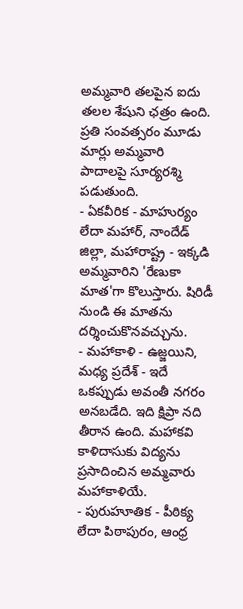అమ్మవారి తలపైన ఐదు తలల శేషుని ఛత్రం ఉంది. ప్రతి సంవత్సరం మూడు మార్లు అమ్మవారి పాదాలపై సూర్యరశ్మి పడుతుంది.
- ఏకవీరిక - మాహుర్యం లేదా మహార్, నాందేడ్ జిల్లా, మహారాష్ట్ర - ఇక్కడి అమ్మవారిని 'రేణుకా మాత'గా కొలుస్తారు. షిరిడీ నుండి ఈ మాతను దర్శించుకొనవచ్చును.
- మహాకాళి - ఉజ్జయిని, మధ్య ప్రదేశ్ - ఇదే ఒకప్పుడు అవంతీ నగరం అనబడేది. ఇది క్షిప్రా నది తీరాన ఉంది. మహాకవి కాళిదాసుకు విద్యను ప్రసాదించిన అమ్మవారు మహాకాళియే.
- పురుహూతిక - పీఠిక్య లేదా పిఠాపురం, ఆంధ్ర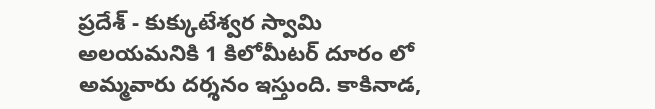ప్రదేశ్ - కుక్కుటేశ్వర స్వామి అలయమనికి 1 కిలోమీటర్ దూరం లో అమ్మవారు దర్శనం ఇస్తుంది. కాకినాడ,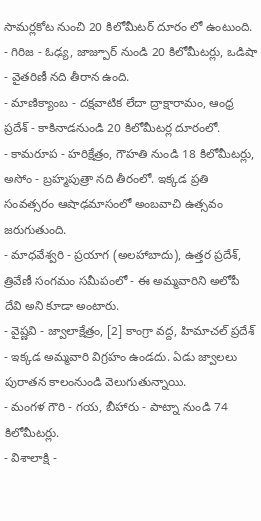సామర్లకోట నుంచి 20 కిలోమీటర్ దూరం లో ఉంటుంది.
- గిరిజ - ఓఢ్య, జాజ్పూర్ నుండి 20 కిలోమీటర్లు, ఒడిషా - వైతరిణీ నది తీరాన ఉంది.
- మాణిక్యాంబ - దక్షవాటిక లేదా ద్రాక్షారామం, ఆంధ్ర ప్రదేశ్ - కాకినాడనుండి 20 కిలోమీటర్ల దూరంలో.
- కామరూప - హరిక్షేత్రం, గౌహతి నుండి 18 కిలోమీటర్లు, అసోం - బ్రహ్మపుత్రా నది తీరంలో. ఇక్కడ ప్రతి సంవత్సరం ఆషాఢమాసంలో అంబవాచి ఉత్సవం జరుగుతుంది.
- మాధవేశ్వరి - ప్రయాగ (అలహాబాదు), ఉత్తర ప్రదేశ్, త్రివేణీ సంగమం సమీపంలో - ఈ అమ్మవారిని అలోపీ దేవి అని కూడా అంటారు.
- వైష్ణవి - జ్వాలాక్షేత్రం, [2] కాంగ్రా వద్ద, హిమాచల్ ప్రదేశ్ - ఇక్కడ అమ్మవారి విగ్రహం ఉండదు. ఏడు జ్వాలలు పురాతన కాలంనుండి వెలుగుతున్నాయి.
- మంగళ గౌరి - గయ, బీహారు - పాట్నా నుండి 74 కిలోమీటర్లు.
- విశాలాక్షి -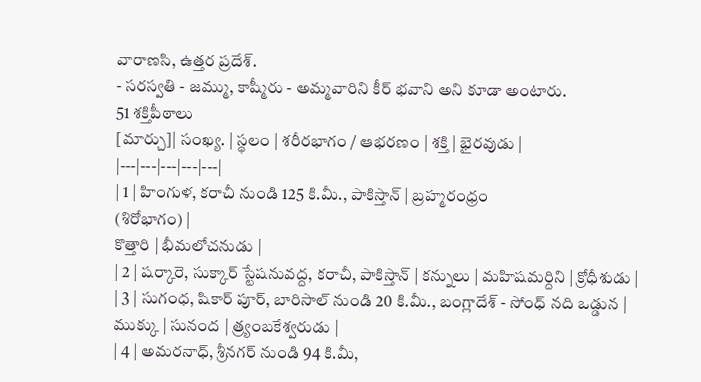వారాణసి, ఉత్తర ప్రదేశ్.
- సరస్వతి - జమ్ము, కాష్మీరు - అమ్మవారిని కీర్ భవాని అని కూడా అంటారు.
51 శక్తిపీఠాలు
[మార్చు]| సంఖ్య. | స్థలం | శరీరభాగం / ఆభరణం | శక్తి | భైరవుడు |
|---|---|---|---|---|
| 1 | హింగుళ, కరాచీ నుండి 125 కి.మీ., పాకిస్తాన్ | బ్రహ్మరంధ్రం
(శిరోభాగం) |
కొత్తారి | భీమలోచనుడు |
| 2 | షర్కారె, సుక్కార్ స్టేషనువద్ద, కరాచీ, పాకిస్తాన్ | కన్నులు | మహిషమర్దిని | క్రోధీశుడు |
| 3 | సుగంధ, షికార్ పూర్, బారిసాల్ నుండి 20 కి.మీ., బంగ్లాదేశ్ - సోంధ్ నది ఒడ్డున | ముక్కు | సునంద | త్ర్యంబకేశ్వరుడు |
| 4 | అమరనాధ్, శ్రీనగర్ నుండి 94 కి.మీ,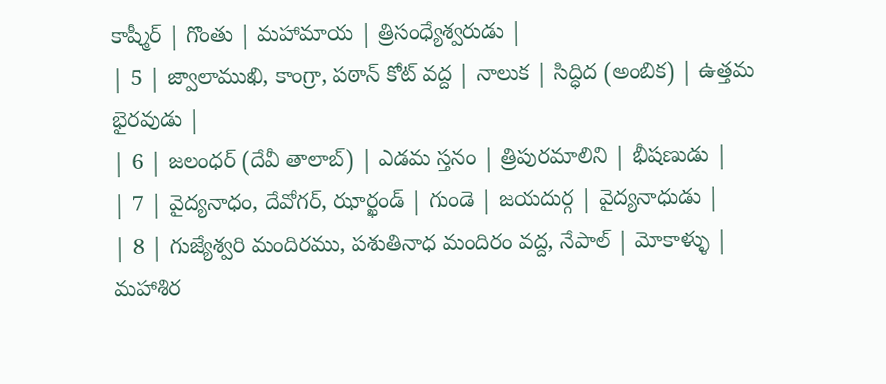కాష్మీర్ | గొంతు | మహామాయ | త్రిసంధ్యేశ్వరుడు |
| 5 | జ్వాలాముఖి, కాంగ్రా, పఠాన్ కోట్ వద్ద | నాలుక | సిద్ధిద (అంబిక) | ఉత్తమ భైరవుడు |
| 6 | జలంధర్ (దేవీ తాలాబ్) | ఎడమ స్తనం | త్రిపురమాలిని | భీషణుడు |
| 7 | వైద్యనాధం, దేవోగర్, ఝార్ఖండ్ | గుండె | జయదుర్గ | వైద్యనాధుడు |
| 8 | గుజ్యేశ్వరి మందిరము, పశుతినాధ మందిరం వద్ద, నేపాల్ | మోకాళ్ళు | మహాశిర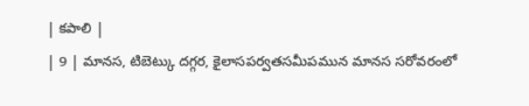| కపాలి |
| 9 | మానస, టిబెట్కు దగ్గర, కైలాసపర్వతసమీపమున మానస సరోవరంలో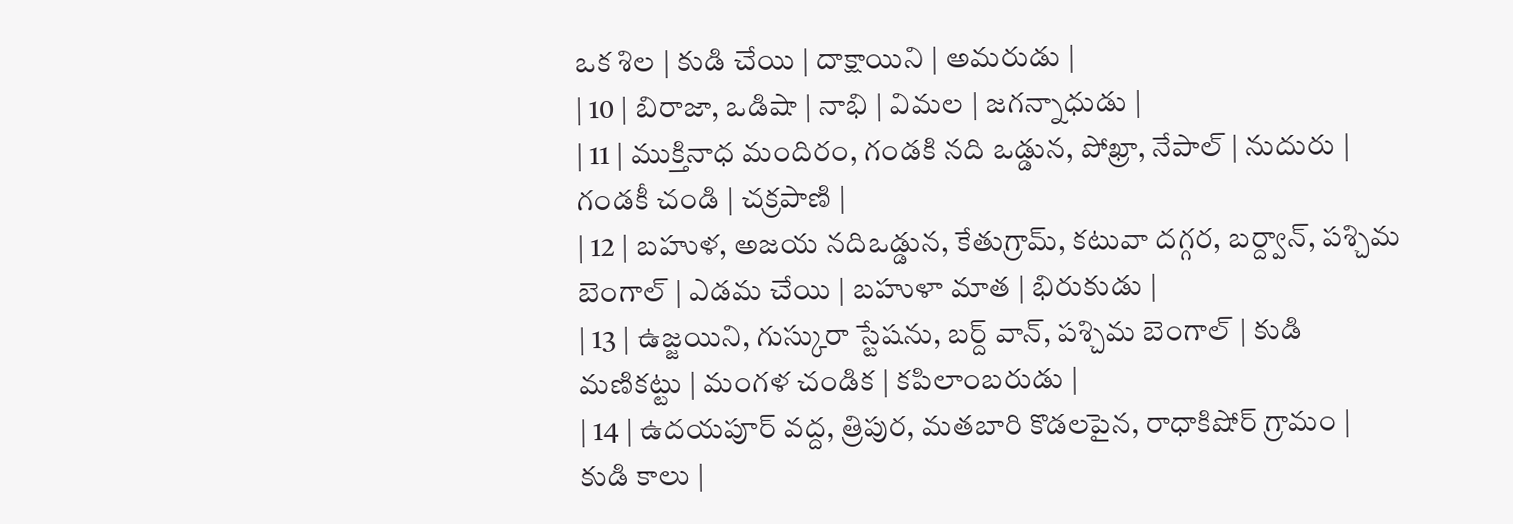ఒక శిల | కుడి చేయి | దాక్షాయిని | అమరుడు |
| 10 | బిరాజా, ఒడిషా | నాభి | విమల | జగన్నాధుడు |
| 11 | ముక్తినాధ మందిరం, గండకి నది ఒడ్డున, పోఖ్రా, నేపాల్ | నుదురు | గండకీ చండి | చక్రపాణి |
| 12 | బహుళ, అజయ నదిఒడ్డున, కేతుగ్రామ్, కటువా దగ్గర, బర్ద్వాన్, పశ్చిమ బెంగాల్ | ఎడమ చేయి | బహుళా మాత | భిరుకుడు |
| 13 | ఉజ్జయిని, గుస్కురా స్టేషను, బర్ద్ వాన్, పశ్చిమ బెంగాల్ | కుడి మణికట్టు | మంగళ చండిక | కపిలాంబరుడు |
| 14 | ఉదయపూర్ వద్ద, త్రిపుర, మతబారి కొడలపైన, రాధాకిషోర్ గ్రామం | కుడి కాలు |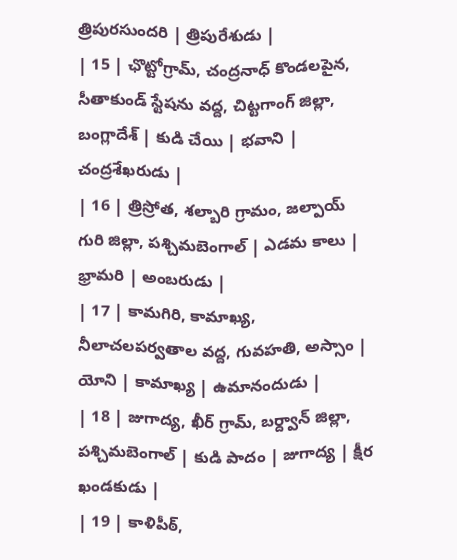త్రిపురసుందరి | త్రిపురేశుడు |
| 15 | ఛొట్టోగ్రామ్, చంద్రనాధ్ కొండలపైన, సీతాకుండ్ స్టేషను వద్ద, చిట్టగాంగ్ జిల్లా, బంగ్లాదేశ్ | కుడి చేయి | భవాని | చంద్రశేఖరుడు |
| 16 | త్రిస్రోత, శల్బారి గ్రామం, జల్పాయ్ గురి జిల్లా, పశ్చిమబెంగాల్ | ఎడమ కాలు | భ్రామరి | అంబరుడు |
| 17 | కామగిరి, కామాఖ్య, నీలాచలపర్వతాల వద్ద, గువహతి, అస్సాం | యోని | కామాఖ్య | ఉమానందుడు |
| 18 | జుగాద్య, ఖీర్ గ్రామ్, బర్ద్వాన్ జిల్లా, పశ్చిమబెంగాల్ | కుడి పాదం | జుగాద్య | క్షీర ఖండకుడు |
| 19 | కాళిపీఠ్,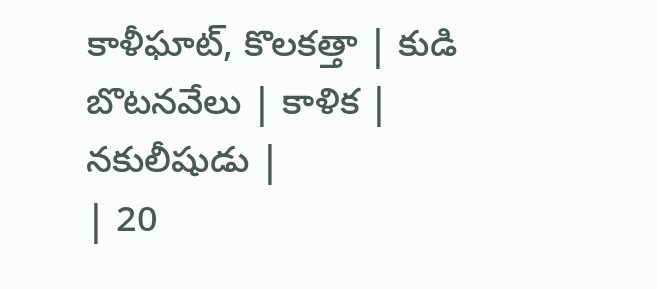కాళీఘాట్, కొలకత్తా | కుడి బొటనవేలు | కాళిక | నకులీషుడు |
| 20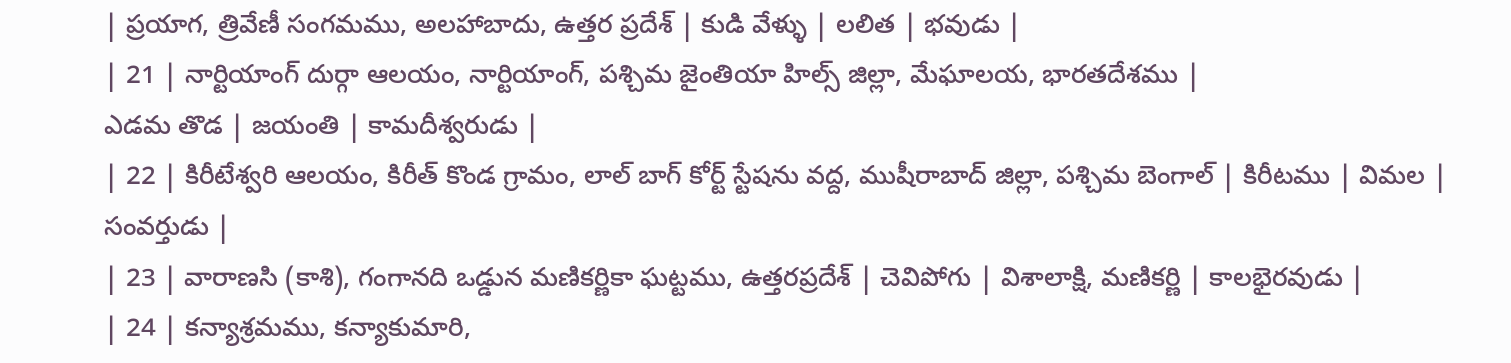| ప్రయాగ, త్రివేణీ సంగమము, అలహాబాదు, ఉత్తర ప్రదేశ్ | కుడి వేళ్ళు | లలిత | భవుడు |
| 21 | నార్టియాంగ్ దుర్గా ఆలయం, నార్టియాంగ్, పశ్చిమ జైంతియా హిల్స్ జిల్లా, మేఘాలయ, భారతదేశము |
ఎడమ తొడ | జయంతి | కామదీశ్వరుడు |
| 22 | కిరీటేశ్వరి ఆలయం, కిరీత్ కొండ గ్రామం, లాల్ బాగ్ కోర్ట్ స్టేషను వద్ద, ముషీరాబాద్ జిల్లా, పశ్చిమ బెంగాల్ | కిరీటము | విమల | సంవర్తుడు |
| 23 | వారాణసి (కాశి), గంగానది ఒడ్డున మణికర్ణికా ఘట్టము, ఉత్తరప్రదేశ్ | చెవిపోగు | విశాలాక్షి, మణికర్ణి | కాలభైరవుడు |
| 24 | కన్యాశ్రమము, కన్యాకుమారి,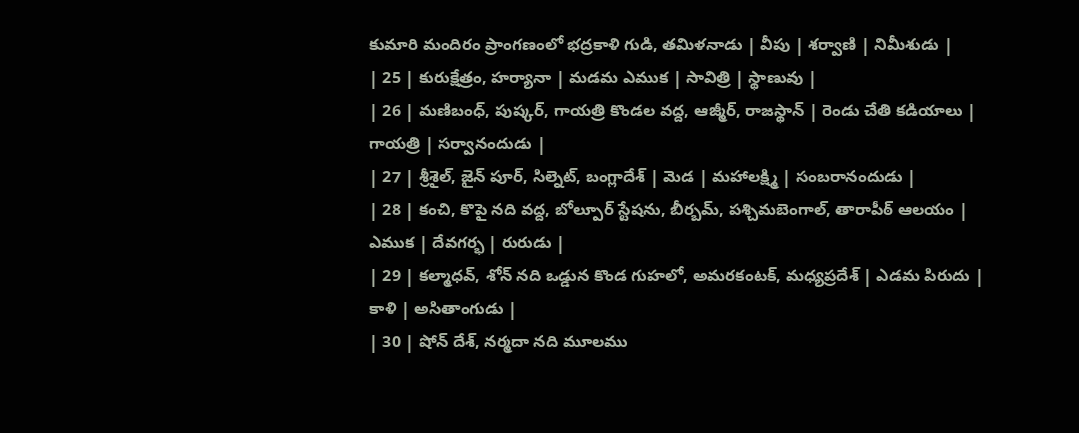కుమారి మందిరం ప్రాంగణంలో భద్రకాళి గుడి, తమిళనాడు | వీపు | శర్వాణి | నిమీశుడు |
| 25 | కురుక్షేత్రం, హర్యానా | మడమ ఎముక | సావిత్రి | స్థాణువు |
| 26 | మణిబంధ్, పుష్కర్, గాయత్రి కొండల వద్ద, ఆజ్మీర్, రాజస్థాన్ | రెండు చేతి కడియాలు | గాయత్రి | సర్వానందుడు |
| 27 | శ్రీశైల్, జైన్ పూర్, సిల్నెట్, బంగ్లాదేశ్ | మెడ | మహాలక్ష్మి | సంబరానందుడు |
| 28 | కంచి, కొపై నది వద్ద, బోల్పూర్ స్టేషను, బీర్బమ్, పశ్చిమబెంగాల్, తారాపీఠ్ ఆలయం | ఎముక | దేవగర్భ | రురుడు |
| 29 | కల్మాధవ్, శోన్ నది ఒడ్డున కొండ గుహలో, అమరకంటక్, మధ్యప్రదేశ్ | ఎడమ పిరుదు | కాళి | అసితాంగుడు |
| 30 | షోన్ దేశ్, నర్మదా నది మూలము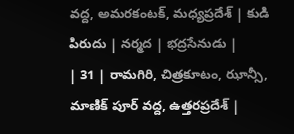వద్ద, అమరకంటక్, మధ్యప్రదేశ్ | కుడి పిరుదు | నర్మద | భద్రసేనుడు |
| 31 | రామగిరి, చిత్రకూటం, ఝాన్సీ, మాణిక్ పూర్ వద్ద, ఉత్తరప్రదేశ్ |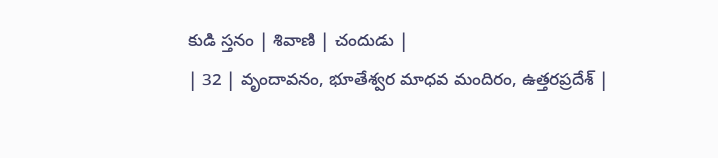కుడి స్తనం | శివాణి | చందుడు |
| 32 | వృందావనం, భూతేశ్వర మాధవ మందిరం, ఉత్తరప్రదేశ్ |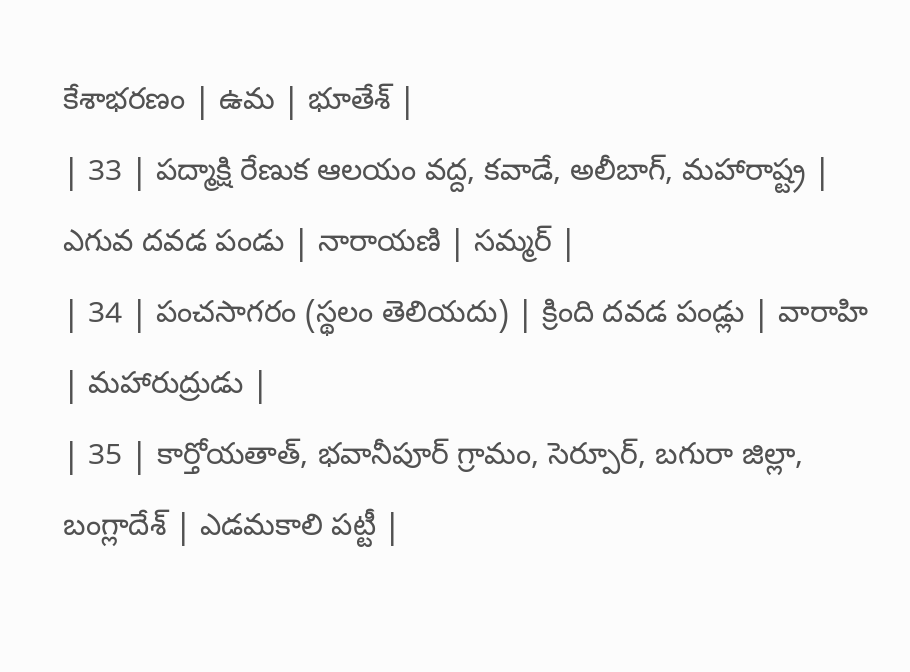కేశాభరణం | ఉమ | భూతేశ్ |
| 33 | పద్మాక్షి రేణుక ఆలయం వద్ద, కవాడే, అలీబాగ్, మహారాష్ట్ర | ఎగువ దవడ పండు | నారాయణి | సమ్మర్ |
| 34 | పంచసాగరం (స్థలం తెలియదు) | క్రింది దవడ పండ్లు | వారాహి | మహారుద్రుడు |
| 35 | కార్తోయతాత్, భవానీపూర్ గ్రామం, సెర్పూర్, బగురా జిల్లా, బంగ్లాదేశ్ | ఎడమకాలి పట్టీ |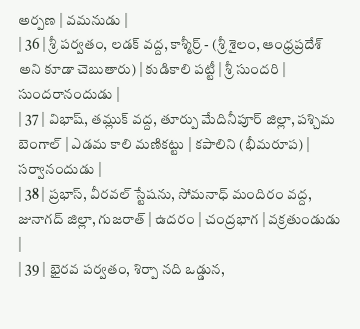అర్పణ | వమనుడు |
| 36 | శ్రీ పర్వతం, లడక్ వద్ద, కాశ్మీర్ర్ - (శ్రీ శైలం, ఆంధ్రప్రదేశ్ అని కూడా చెబుతారు) | కుడికాలి పట్టీ | శ్రీ సుందరి | సుందరానందుడు |
| 37 | విభాష్, తమ్లుక్ వద్ద, తూర్పు మేదినీపూర్ జిల్లా, పశ్చిమ బెంగాల్ | ఎడమ కాలి మణికట్టు | కపాలిని (భీమరూప) | సర్వానందుడు |
| 38 | ప్రభాస్, వీరవల్ స్టేషను, సోమనాధ్ మందిరం వద్ద, జునాగద్ జిల్లా, గుజరాత్ | ఉదరం | చంద్రభాగ | వక్రతుండుడు |
| 39 | భైరవ పర్వతం, శిర్పా నది ఒడ్డున,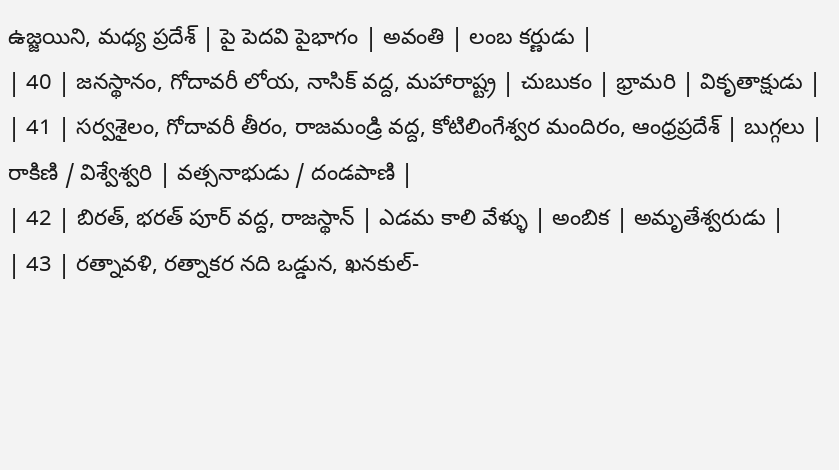ఉజ్జయిని, మధ్య ప్రదేశ్ | పై పెదవి పైభాగం | అవంతి | లంబ కర్ణుడు |
| 40 | జనస్థానం, గోదావరీ లోయ, నాసిక్ వద్ద, మహారాష్ట్ర | చుబుకం | భ్రామరి | వికృతాక్షుడు |
| 41 | సర్వశైలం, గోదావరీ తీరం, రాజమండ్రి వద్ద, కోటిలింగేశ్వర మందిరం, ఆంధ్రప్రదేశ్ | బుగ్గలు | రాకిణి / విశ్వేశ్వరి | వత్సనాభుడు / దండపాణి |
| 42 | బిరత్, భరత్ పూర్ వద్ద, రాజస్థాన్ | ఎడమ కాలి వేళ్ళు | అంబిక | అమృతేశ్వరుడు |
| 43 | రత్నావళి, రత్నాకర నది ఒడ్డున, ఖనకుల్-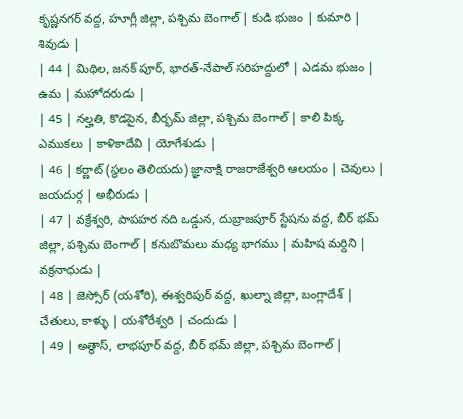కృష్ణనగర్ వద్ద, హూగ్లీ జిల్లా, పశ్చిమ బెంగాల్ | కుడి భుజం | కుమారి | శివుడు |
| 44 | మిథిల, జనక్ పూర్, భారత్-నేపాల్ సరిహద్దులో | ఎడమ భుజం | ఉమ | మహోదరుడు |
| 45 | నల్హతి, కొడపైన, బీర్భమ్ జిల్లా, పశ్చిమ బెంగాల్ | కాలి పిక్క ఎముకలు | కాళికాదేవి | యోగేశుడు |
| 46 | కర్ణాట్ (స్థలం తెలియదు) జ్ఞానాక్షి రాజరాజేశ్వరి ఆలయం | చెవులు | జయదుర్గ | అభీరుడు |
| 47 | వక్రేశ్వరి, పాపహర నది ఒడ్డున, దుబ్రాజపూర్ స్టేషను వద్ద, బీర్ భమ్ జిల్లా, పశ్చిమ బెంగాల్ | కనుబొమలు మధ్య భాగము | మహిష మర్దిని | వక్రనాధుడు |
| 48 | జెస్సోర్ (యశోరి), ఈశ్వరిపుర్ వద్ద, ఖుల్నా జిల్లా, బంగ్లాదేశ్ | చేతులు, కాళ్ళు | యశోరేశ్వరి | చందుడు |
| 49 | అత్థాస్, లాభపూర్ వద్ద, బీర్ భమ్ జిల్లా, పశ్చిమ బెంగాల్ |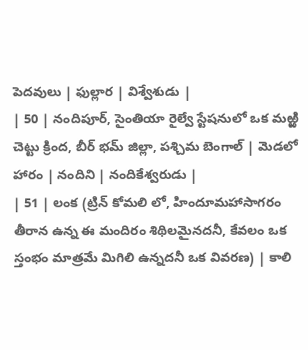పెదవులు | ఫుల్లార | విశ్వేశుడు |
| 50 | నందిపూర్, సైంతియా రైల్వే స్టేషనులో ఒక మఱ్ఱి చెట్టు క్రింద, బీర్ భమ్ జిల్లా, పశ్చిమ బెంగాల్ | మెడలో హారం | నందిని | నందికేశ్వరుడు |
| 51 | లంక (ట్రిన్ కోమలి లో, హిందూమహాసాగరం తీరాన ఉన్న ఈ మందిరం శిథిలమైనదనీ, కేవలం ఒక స్తంభం మాత్రమే మిగిలి ఉన్నదనీ ఒక వివరణ) | కాలి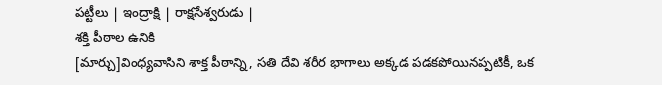పట్టీలు | ఇంద్రాక్షి | రాక్షసేశ్వరుడు |
శక్తి పీఠాల ఉనికి
[మార్చు]వింధ్యవాసిని శాక్త పీఠాన్ని, సతి దేవి శరీర భాగాలు అక్కడ పడకపోయినప్పటికీ, ఒక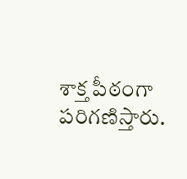శాక్త పీఠంగా పరిగణిస్తారు.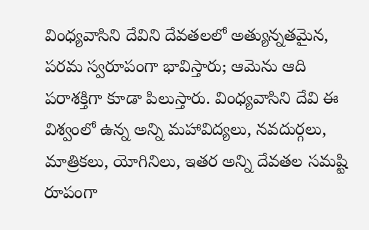వింధ్యవాసిని దేవిని దేవతలలో అత్యున్నతమైన, పరమ స్వరూపంగా భావిస్తారు; ఆమెను ఆది పరాశక్తిగా కూడా పిలుస్తారు. వింధ్యవాసిని దేవి ఈ విశ్వంలో ఉన్న అన్ని మహావిద్యలు, నవదుర్గలు, మాత్రికలు, యోగినిలు, ఇతర అన్ని దేవతల సమష్టి రూపంగా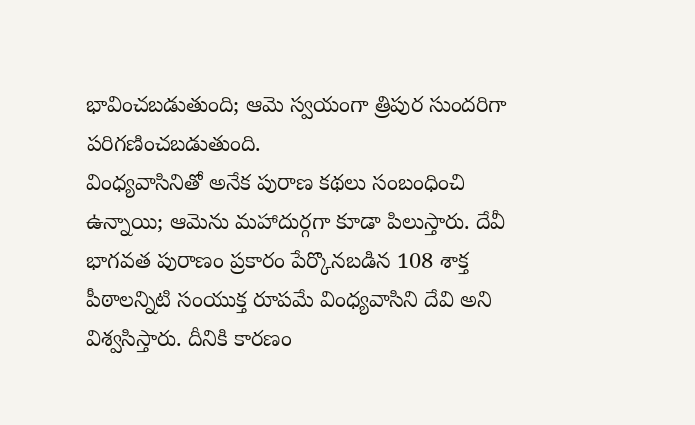భావించబడుతుంది; ఆమె స్వయంగా త్రిపుర సుందరిగా పరిగణించబడుతుంది.
వింధ్యవాసినితో అనేక పురాణ కథలు సంబంధించి ఉన్నాయి; ఆమెను మహాదుర్గగా కూడా పిలుస్తారు. దేవీ భాగవత పురాణం ప్రకారం పేర్కొనబడిన 108 శాక్త పీఠాలన్నిటి సంయుక్త రూపమే వింధ్యవాసిని దేవి అని విశ్వసిస్తారు. దీనికి కారణం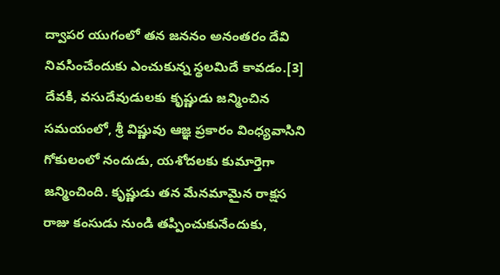ద్వాపర యుగంలో తన జననం అనంతరం దేవి నివసించేందుకు ఎంచుకున్న స్థలమిదే కావడం.[3]
దేవకి, వసుదేవుడులకు కృష్ణుడు జన్మించిన సమయంలో, శ్రీ విష్ణువు ఆజ్ఞ ప్రకారం వింధ్యవాసిని గోకులంలో నందుడు, యశోదలకు కుమార్తెగా జన్మించింది. కృష్ణుడు తన మేనమామైన రాక్షస రాజు కంసుడు నుండి తప్పించుకునేందుకు,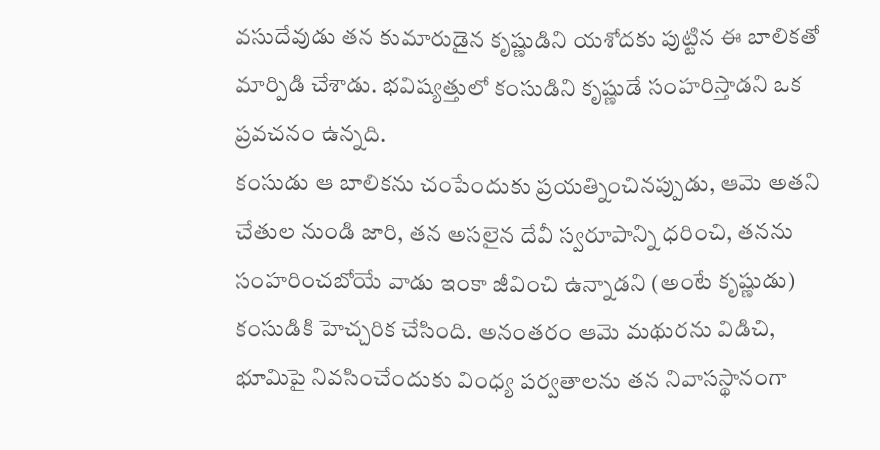వసుదేవుడు తన కుమారుడైన కృష్ణుడిని యశోదకు పుట్టిన ఈ బాలికతో మార్పిడి చేశాడు. భవిష్యత్తులో కంసుడిని కృష్ణుడే సంహరిస్తాడని ఒక ప్రవచనం ఉన్నది.
కంసుడు ఆ బాలికను చంపేందుకు ప్రయత్నించినప్పుడు, ఆమె అతని చేతుల నుండి జారి, తన అసలైన దేవీ స్వరూపాన్ని ధరించి, తనను సంహరించబోయే వాడు ఇంకా జీవించి ఉన్నాడని (అంటే కృష్ణుడు) కంసుడికి హెచ్చరిక చేసింది. అనంతరం ఆమె మథురను విడిచి, భూమిపై నివసించేందుకు వింధ్య పర్వతాలను తన నివాసస్థానంగా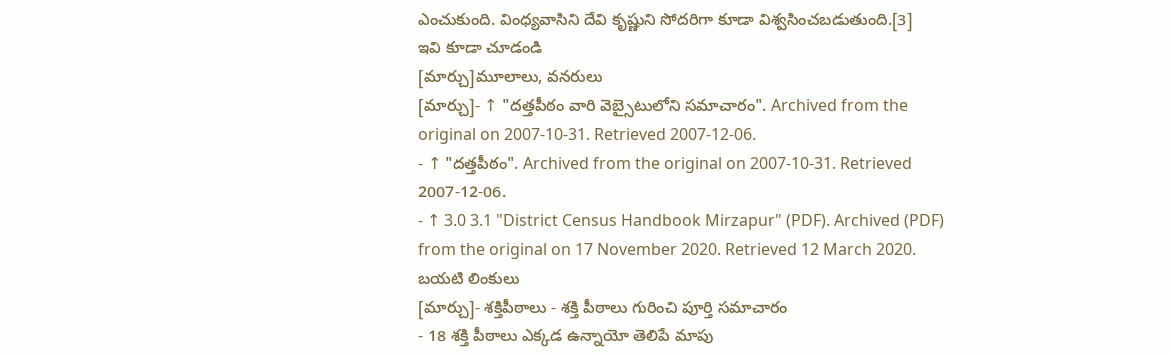ఎంచుకుంది. వింధ్యవాసిని దేవి కృష్ణుని సోదరిగా కూడా విశ్వసించబడుతుంది.[3]
ఇవి కూడా చూడండి
[మార్చు]మూలాలు, వనరులు
[మార్చు]- ↑ "దత్తపీఠం వారి వెబ్సైటులోని సమాచారం". Archived from the original on 2007-10-31. Retrieved 2007-12-06.
- ↑ "దత్తపీఠం". Archived from the original on 2007-10-31. Retrieved 2007-12-06.
- ↑ 3.0 3.1 "District Census Handbook Mirzapur" (PDF). Archived (PDF) from the original on 17 November 2020. Retrieved 12 March 2020.
బయటి లింకులు
[మార్చు]- శక్తిపీఠాలు - శక్తి పీఠాలు గురించి పూర్తి సమాచారం
- 18 శక్తి పీఠాలు ఎక్కడ ఉన్నాయో తెలిపే మాపు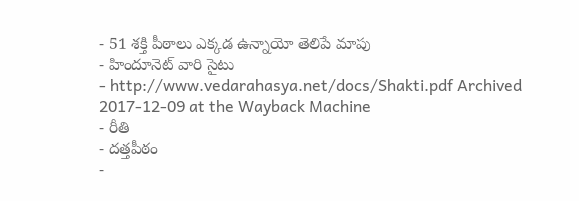- 51 శక్తి పీఠాలు ఎక్కడ ఉన్నాయో తెలిపే మాపు
- హిందూనెట్ వారి సైటు
- http://www.vedarahasya.net/docs/Shakti.pdf Archived 2017-12-09 at the Wayback Machine
- రీతి
- దత్తపీఠం
-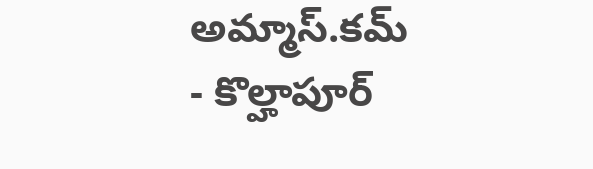అమ్మాస్.కమ్
- కొల్హాపూర్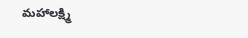మహాలక్ష్మి